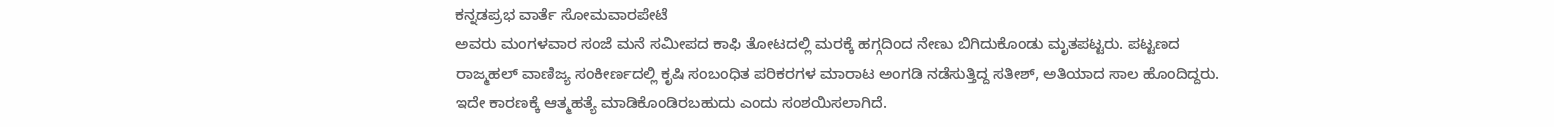ಕನ್ನಡಪ್ರಭ ವಾರ್ತೆ ಸೋಮವಾರಪೇಟೆ
ಅವರು ಮಂಗಳವಾರ ಸಂಜೆ ಮನೆ ಸಮೀಪದ ಕಾಫಿ ತೋಟದಲ್ಲಿ ಮರಕ್ಕೆ ಹಗ್ಗದಿಂದ ನೇಣು ಬಿಗಿದುಕೊಂಡು ಮೃತಪಟ್ಟರು. ಪಟ್ಟಣದ ರಾಜ್ಮಹಲ್ ವಾಣಿಜ್ಯ ಸಂಕೀರ್ಣದಲ್ಲಿ ಕೃಷಿ ಸಂಬಂಧಿತ ಪರಿಕರಗಳ ಮಾರಾಟ ಅಂಗಡಿ ನಡೆಸುತ್ತಿದ್ದ ಸತೀಶ್, ಅತಿಯಾದ ಸಾಲ ಹೊಂದಿದ್ದರು. ಇದೇ ಕಾರಣಕ್ಕೆ ಆತ್ಮಹತ್ಯೆ ಮಾಡಿಕೊಂಡಿರಬಹುದು ಎಂದು ಸಂಶಯಿಸಲಾಗಿದೆ.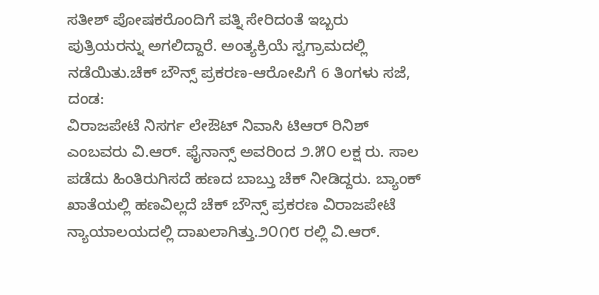ಸತೀಶ್ ಪೋಷಕರೊಂದಿಗೆ ಪತ್ನಿ ಸೇರಿದಂತೆ ಇಬ್ಬರು ಪುತ್ರಿಯರನ್ನು ಅಗಲಿದ್ದಾರೆ. ಅಂತ್ಯಕ್ರಿಯೆ ಸ್ವಗ್ರಾಮದಲ್ಲಿ ನಡೆಯಿತು.ಚೆಕ್ ಬೌನ್ಸ್ ಪ್ರಕರಣ-ಆರೋಪಿಗೆ 6 ತಿಂಗಳು ಸಜೆ, ದಂಡ:
ವಿರಾಜಪೇಟೆ ನಿಸರ್ಗ ಲೇಔಟ್ ನಿವಾಸಿ ಟಿಆರ್ ರಿನಿಶ್ ಎಂಬವರು ವಿ.ಆರ್. ಫೈನಾನ್ಸ್ ಅವರಿಂದ ೨.೫೦ ಲಕ್ಷ ರು. ಸಾಲ ಪಡೆದು ಹಿಂತಿರುಗಿಸದೆ ಹಣದ ಬಾಬ್ತು ಚೆಕ್ ನೀಡಿದ್ದರು. ಬ್ಯಾಂಕ್ ಖಾತೆಯಲ್ಲಿ ಹಣವಿಲ್ಲದೆ ಚೆಕ್ ಬೌನ್ಸ್ ಪ್ರಕರಣ ವಿರಾಜಪೇಟೆ ನ್ಯಾಯಾಲಯದಲ್ಲಿ ದಾಖಲಾಗಿತ್ತು.೨೦೧೮ ರಲ್ಲಿ ವಿ.ಆರ್.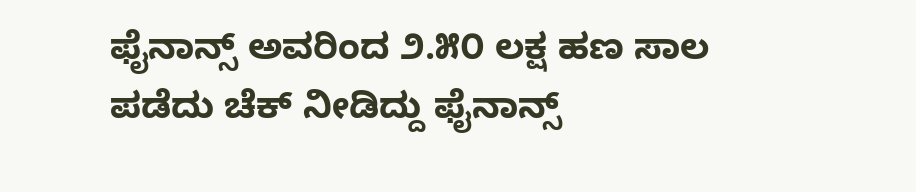ಫೈನಾನ್ಸ್ ಅವರಿಂದ ೨.೫೦ ಲಕ್ಷ ಹಣ ಸಾಲ ಪಡೆದು ಚೆಕ್ ನೀಡಿದ್ದು ಫೈನಾನ್ಸ್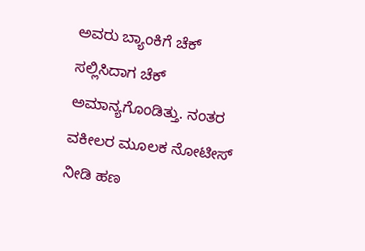ಅವರು ಬ್ಯಾಂಕಿಗೆ ಚೆಕ್ ಸಲ್ಲಿಸಿದಾಗ ಚೆಕ್ ಅಮಾನ್ಯಗೊಂಡಿತ್ತು. ನಂತರ ವಕೀಲರ ಮೂಲಕ ನೋಟೀಸ್ ನೀಡಿ ಹಣ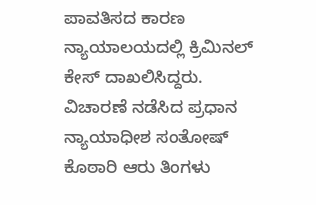ಪಾವತಿಸದ ಕಾರಣ ನ್ಯಾಯಾಲಯದಲ್ಲಿ ಕ್ರಿಮಿನಲ್ ಕೇಸ್ ದಾಖಲಿಸಿದ್ದರು.
ವಿಚಾರಣೆ ನಡೆಸಿದ ಪ್ರಧಾನ ನ್ಯಾಯಾಧೀಶ ಸಂತೋಷ್ ಕೊಠಾರಿ ಆರು ತಿಂಗಳು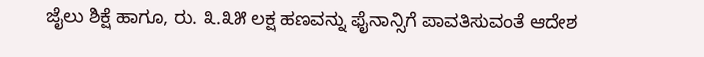ಜೈಲು ಶಿಕ್ಷೆ ಹಾಗೂ, ರು. ೩.೩೫ ಲಕ್ಷ ಹಣವನ್ನು ಫೈನಾನ್ಸಿಗೆ ಪಾವತಿಸುವಂತೆ ಆದೇಶ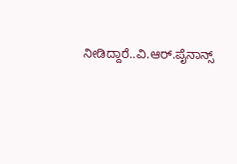ನೀಡಿದ್ದಾರೆ..ವಿ.ಆರ್.ಪೈನಾನ್ಸ್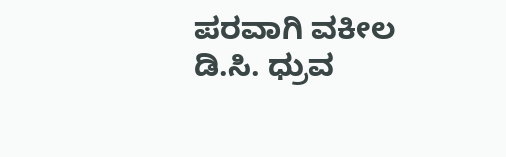ಪರವಾಗಿ ವಕೀಲ ಡಿ.ಸಿ. ಧ್ರುವ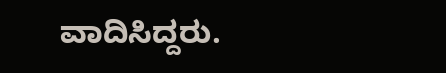ವಾದಿಸಿದ್ದರು.